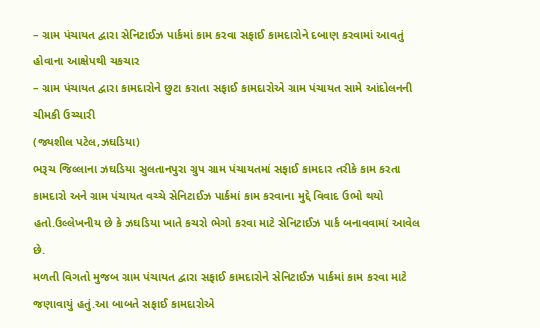– ગ્રામ પંચાયત દ્વારા સેનિટાઈઝ પાર્કમાં કામ કરવા સફાઈ કામદારોને દબાણ કરવામાં આવતું હોવાના આક્ષેપથી ચકચાર
– ગ્રામ પંચાયત દ્વારા કામદારોને છુટા કરાતા સફાઈ કામદારોએ ગ્રામ પંચાયત સામે આંદોલનની ચીમકી ઉચ્ચારી
(જ્યશીલ પટેલ,ઝઘડિયા)
ભરૂચ જિલ્લાના ઝઘડિયા સુલતાનપુરા ગ્રુપ ગ્રામ પંચાયતમાં સફાઈ કામદાર તરીકે કામ કરતા કામદારો અને ગ્રામ પંચાયત વચ્ચે સેનિટાઈઝ પાર્કમાં કામ કરવાના મુદ્દે વિવાદ ઉભો થયો હતો.ઉલ્લેખનીય છે કે ઝઘડિયા ખાતે કચરો ભેગો કરવા માટે સેનિટાઈઝ પાર્ક બનાવવામાં આવેલ છે.
મળતી વિગતો મુજબ ગ્રામ પંચાયત દ્વારા સફાઈ કામદારોને સેનિટાઈઝ પાર્કમાં કામ કરવા માટે જણાવાયું હતું.આ બાબતે સફાઈ કામદારોએ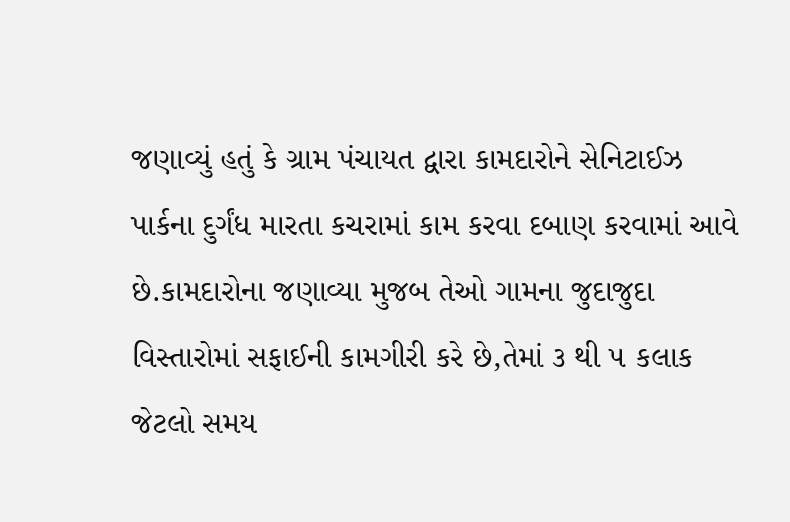જણાવ્યું હતું કે ગ્રામ પંચાયત દ્વારા કામદારોને સેનિટાઈઝ પાર્કના દુર્ગંધ મારતા કચરામાં કામ કરવા દબાણ કરવામાં આવે છે.કામદારોના જણાવ્યા મુજબ તેઓ ગામના જુદાજુદા વિસ્તારોમાં સફાઈની કામગીરી કરે છે,તેમાં ૩ થી ૫ કલાક જેટલો સમય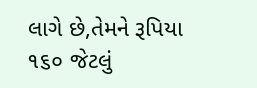લાગે છે,તેમને રૂપિયા ૧૬૦ જેટલું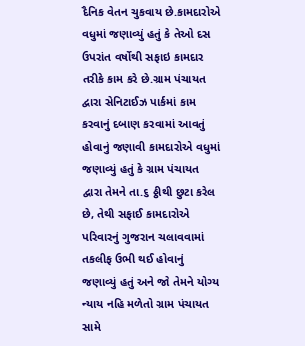દૈનિક વેતન ચુકવાય છે.કામદારોએ વધુમાં જણાવ્યું હતું કે તેઓ દસ ઉપરાંત વર્ષોથી સફાઇ કામદાર તરીકે કામ કરે છે.ગ્રામ પંચાયત દ્વારા સેનિટાઈઝ પાર્કમાં કામ કરવાનું દબાણ કરવામાં આવતું હોવાનું જણાવી કામદારોએ વધુમાં જણાવ્યું હતું કે ગ્રામ પંચાયત દ્વારા તેમને તા.૬ ઠ્ઠીથી છુટા કરેલ છે, તેથી સફાઈ કામદારોએ પરિવારનું ગુજરાન ચલાવવામાં તકલીફ ઉભી થઈ હોવાનું જણાવ્યું હતું અને જો તેમને યોગ્ય ન્યાય નહિ મળેતો ગ્રામ પંચાયત સામે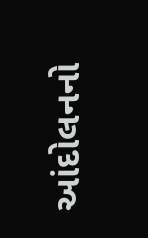આંદોલનનો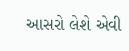આસરો લેશે એવી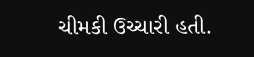ચીમકી ઉચ્ચારી હતી.